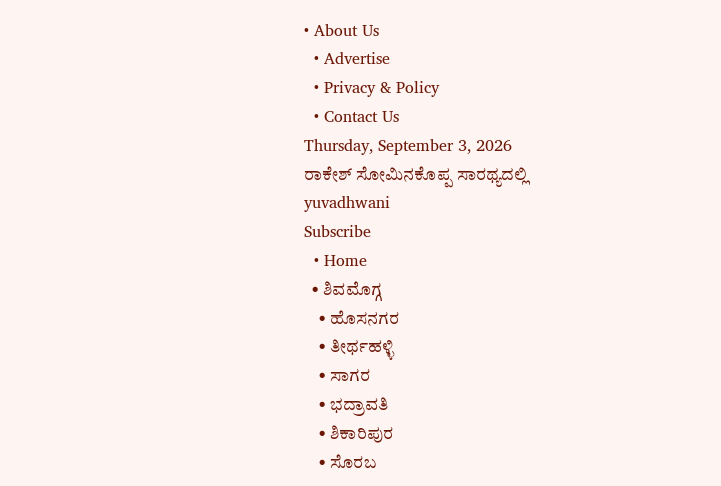• About Us
  • Advertise
  • Privacy & Policy
  • Contact Us
Thursday, September 3, 2026
ರಾಕೇಶ್ ಸೋಮಿನಕೊಪ್ಪ ಸಾರಥ್ಯದಲ್ಲಿ
yuvadhwani
Subscribe
  • Home
  • ಶಿವಮೊಗ್ಗ
    • ಹೊಸನಗರ
    • ತೀರ್ಥಹಳ್ಳಿ
    • ಸಾಗರ
    • ಭದ್ರಾವತಿ
    • ಶಿಕಾರಿಪುರ
    • ಸೊರಬ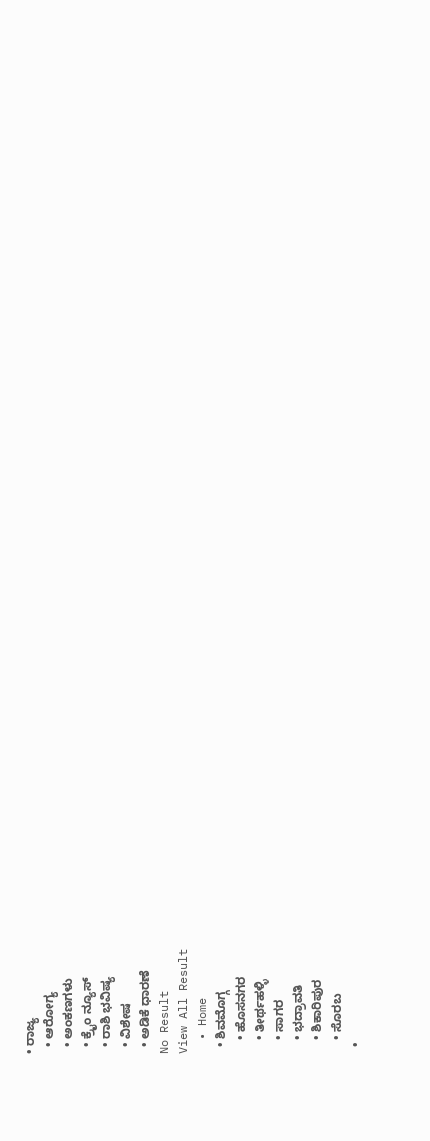• ರಾಜ್ಯ
  • ಆರೋಗ್ಯ
  • ಅಂಕಣಗಳು
  • ಕ್ರೈಂ ನ್ಯೂಸ್
  • ರಾಶಿ ಭವಿಷ್ಯ
  • ವಿಶೇಷ
  • ಅಡಿಕೆ ಧಾರಣೆ
No Result
View All Result
  • Home
  • ಶಿವಮೊಗ್ಗ
    • ಹೊಸನಗರ
    • ತೀರ್ಥಹಳ್ಳಿ
    • ಸಾಗರ
    • ಭದ್ರಾವತಿ
    • ಶಿಕಾರಿಪುರ
    • ಸೊರಬ
  •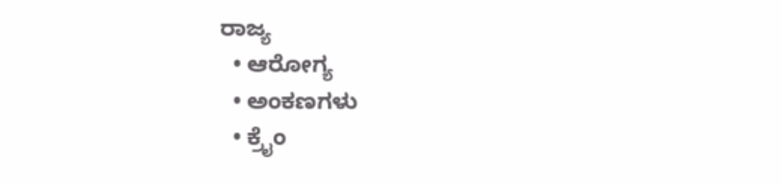ರಾಜ್ಯ
  • ಆರೋಗ್ಯ
  • ಅಂಕಣಗಳು
  • ಕ್ರೈಂ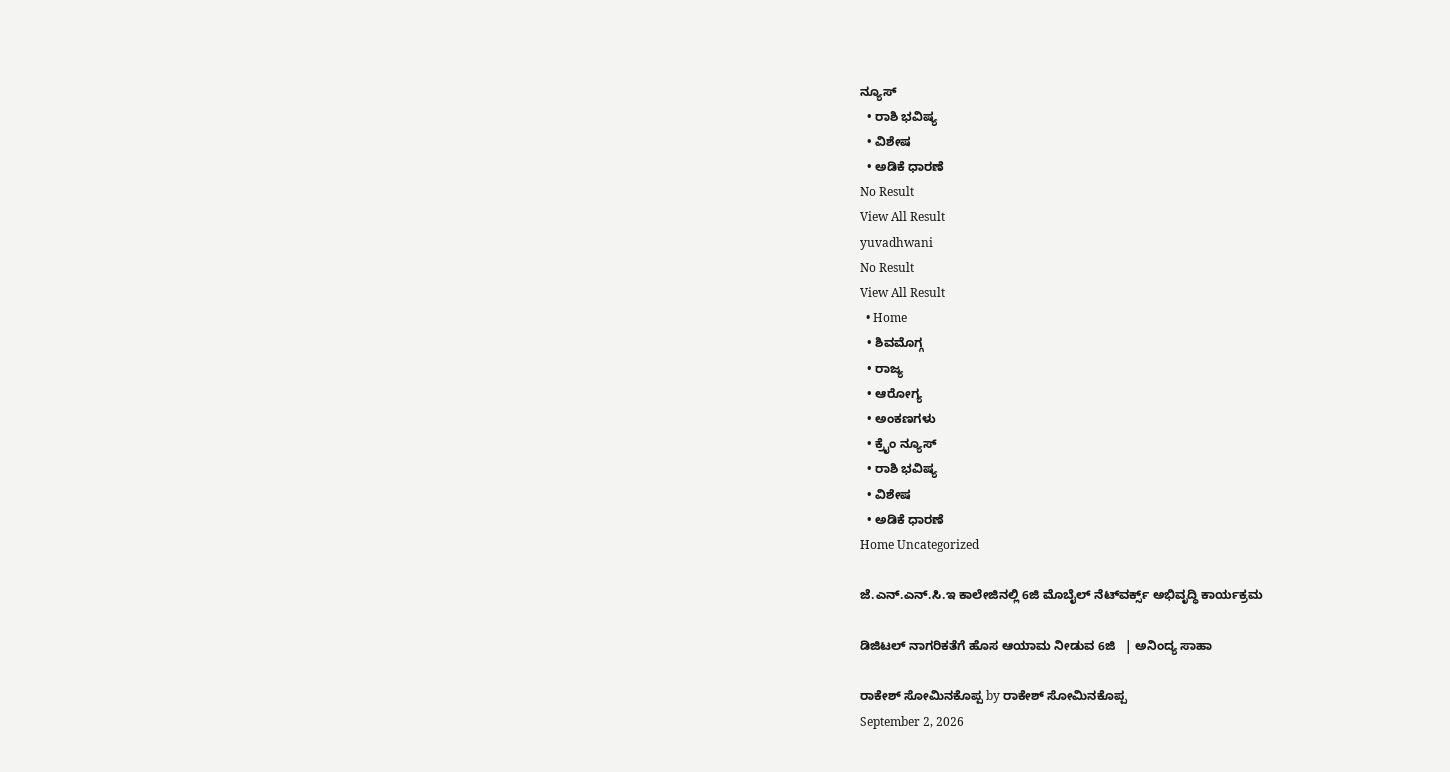ನ್ಯೂಸ್
  • ರಾಶಿ ಭವಿಷ್ಯ
  • ವಿಶೇಷ
  • ಅಡಿಕೆ ಧಾರಣೆ
No Result
View All Result
yuvadhwani
No Result
View All Result
  • Home
  • ಶಿವಮೊಗ್ಗ
  • ರಾಜ್ಯ
  • ಆರೋಗ್ಯ
  • ಅಂಕಣಗಳು
  • ಕ್ರೈಂ ನ್ಯೂಸ್
  • ರಾಶಿ ಭವಿಷ್ಯ
  • ವಿಶೇಷ
  • ಅಡಿಕೆ ಧಾರಣೆ
Home Uncategorized

ಜೆ.ಎನ್.ಎನ್.ಸಿ.ಇ ಕಾಲೇಜಿನಲ್ಲಿ 6ಜಿ ಮೊಬೈಲ್ ನೆಟ್‌ವರ್ಕ್ಸ್‌ ಅಭಿವೃದ್ಧಿ ಕಾರ್ಯಕ್ರಮ

ಡಿಜಿಟಲ್ ನಾಗರಿಕತೆಗೆ ಹೊಸ ಆಯಾಮ ನೀಡುವ 6ಜಿ   | ಅನಿಂದ್ಯ ಸಾಹಾ

ರಾಕೇಶ್ ಸೋಮಿನಕೊಪ್ಪ by ರಾಕೇಶ್ ಸೋಮಿನಕೊಪ್ಪ
September 2, 2026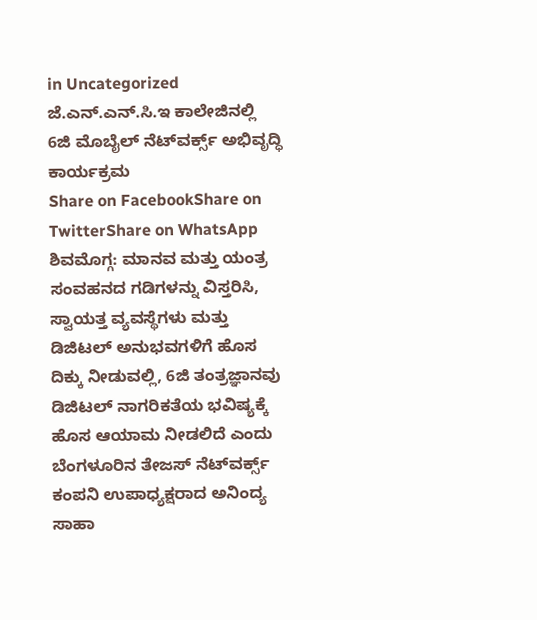in Uncategorized
ಜೆ.ಎನ್.ಎನ್.ಸಿ.ಇ ಕಾಲೇಜಿನಲ್ಲಿ 6ಜಿ ಮೊಬೈಲ್ ನೆಟ್‌ವರ್ಕ್ಸ್‌ ಅಭಿವೃದ್ಧಿ ಕಾರ್ಯಕ್ರಮ
Share on FacebookShare on TwitterShare on WhatsApp
ಶಿವಮೊಗ್ಗ: ಮಾನವ ಮತ್ತು ಯಂತ್ರ ಸಂವಹನದ ಗಡಿಗಳನ್ನು ವಿಸ್ತರಿಸಿ, ಸ್ವಾಯತ್ತ ವ್ಯವಸ್ಥೆಗಳು ಮತ್ತು ಡಿಜಿಟಲ್ ಅನುಭವಗಳಿಗೆ ಹೊಸ ದಿಕ್ಕು ನೀಡುವಲ್ಲಿ, 6ಜಿ ತಂತ್ರಜ್ಞಾನವು ಡಿಜಿಟಲ್ ನಾಗರಿಕತೆಯ ಭವಿಷ್ಯಕ್ಕೆ ಹೊಸ ಆಯಾಮ ನೀಡಲಿದೆ ಎಂದು ಬೆಂಗಳೂರಿನ ತೇಜಸ್‌ ನೆಟ್‌ವರ್ಕ್ಸ್ ಕಂಪನಿ ಉಪಾಧ್ಯಕ್ಷರಾದ ಅನಿಂದ್ಯ ಸಾಹಾ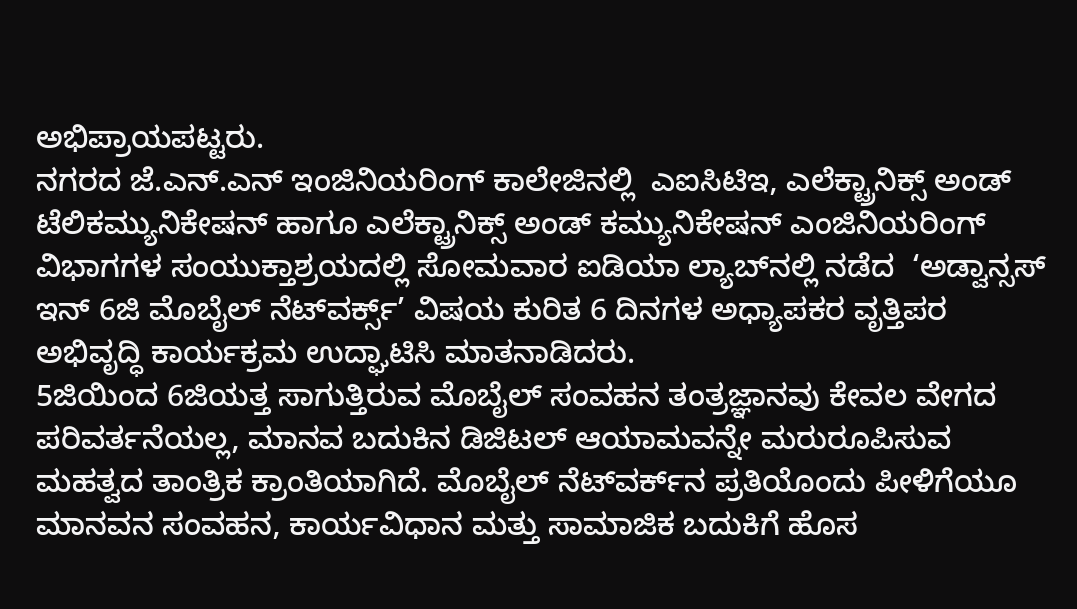ಅಭಿಪ್ರಾಯಪಟ್ಟರು.
ನಗರದ ಜೆ.ಎನ್‌.ಎನ್‌ ಇಂಜಿನಿಯರಿಂಗ್‌ ಕಾಲೇಜಿನಲ್ಲಿ  ಎಐಸಿಟಿಇ, ಎಲೆಕ್ಟ್ರಾನಿಕ್ಸ್ ಅಂಡ್ ಟೆಲಿಕಮ್ಯುನಿಕೇಷನ್ ಹಾಗೂ ಎಲೆಕ್ಟ್ರಾನಿಕ್ಸ್ ಅಂಡ್ ಕಮ್ಯುನಿಕೇಷನ್ ಎಂಜಿನಿಯರಿಂಗ್ ವಿಭಾಗಗಳ ಸಂಯುಕ್ತಾಶ್ರಯದಲ್ಲಿ ಸೋಮವಾರ ಐಡಿಯಾ ಲ್ಯಾಬ್‌ನಲ್ಲಿ ನಡೆದ  ‘ಅಡ್ವಾನ್ಸಸ್ ಇನ್ 6ಜಿ ಮೊಬೈಲ್ ನೆಟ್‌ವರ್ಕ್ಸ್’ ವಿಷಯ ಕುರಿತ 6 ದಿನಗಳ ಅಧ್ಯಾಪಕರ ವೃತ್ತಿಪರ ಅಭಿವೃದ್ಧಿ ಕಾರ್ಯಕ್ರಮ ಉದ್ಘಾಟಿಸಿ ಮಾತನಾಡಿದರು.
5ಜಿಯಿಂದ 6ಜಿಯತ್ತ ಸಾಗುತ್ತಿರುವ ಮೊಬೈಲ್ ಸಂವಹನ ತಂತ್ರಜ್ಞಾನವು ಕೇವಲ ವೇಗದ ಪರಿವರ್ತನೆಯಲ್ಲ, ಮಾನವ ಬದುಕಿನ ಡಿಜಿಟಲ್ ಆಯಾಮವನ್ನೇ ಮರುರೂಪಿಸುವ ಮಹತ್ವದ ತಾಂತ್ರಿಕ ಕ್ರಾಂತಿಯಾಗಿದೆ. ಮೊಬೈಲ್ ನೆಟ್‌ವರ್ಕ್‌ನ ಪ್ರತಿಯೊಂದು ಪೀಳಿಗೆಯೂ ಮಾನವನ ಸಂವಹನ, ಕಾರ್ಯವಿಧಾನ ಮತ್ತು ಸಾಮಾಜಿಕ ಬದುಕಿಗೆ ಹೊಸ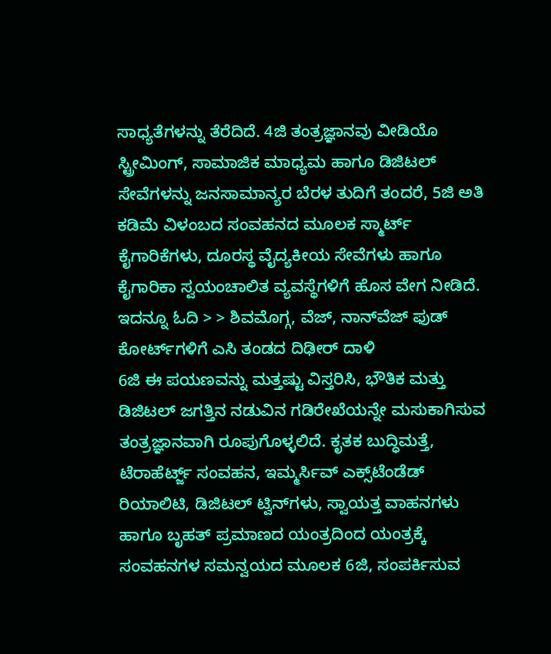ಸಾಧ್ಯತೆಗಳನ್ನು ತೆರೆದಿದೆ. 4ಜಿ ತಂತ್ರಜ್ಞಾನವು ವೀಡಿಯೊ ಸ್ಟ್ರೀಮಿಂಗ್, ಸಾಮಾಜಿಕ ಮಾಧ್ಯಮ ಹಾಗೂ ಡಿಜಿಟಲ್ ಸೇವೆಗಳನ್ನು ಜನಸಾಮಾನ್ಯರ ಬೆರಳ ತುದಿಗೆ ತಂದರೆ, 5ಜಿ ಅತಿ ಕಡಿಮೆ ವಿಳಂಬದ ಸಂವಹನದ ಮೂಲಕ ಸ್ಮಾರ್ಟ್ ಕೈಗಾರಿಕೆಗಳು, ದೂರಸ್ಥ ವೈದ್ಯಕೀಯ ಸೇವೆಗಳು ಹಾಗೂ ಕೈಗಾರಿಕಾ ಸ್ವಯಂಚಾಲಿತ ವ್ಯವಸ್ಥೆಗಳಿಗೆ ಹೊಸ ವೇಗ ನೀಡಿದೆ.
ಇದನ್ನೂ ಓದಿ > > ಶಿವಮೊಗ್ಗ, ವೆಜ್, ನಾನ್‌ವೆಜ್ ಫುಡ್ ಕೋರ್ಟ್‌ಗಳಿಗೆ ಎಸಿ ತಂಡದ ದಿಢೀರ್ ದಾಳಿ
6ಜಿ ಈ ಪಯಣವನ್ನು ಮತ್ತಷ್ಟು ವಿಸ್ತರಿಸಿ, ಭೌತಿಕ ಮತ್ತು ಡಿಜಿಟಲ್ ಜಗತ್ತಿನ ನಡುವಿನ ಗಡಿರೇಖೆಯನ್ನೇ ಮಸುಕಾಗಿಸುವ ತಂತ್ರಜ್ಞಾನವಾಗಿ ರೂಪುಗೊಳ್ಳಲಿದೆ. ಕೃತಕ ಬುದ್ಧಿಮತ್ತೆ, ಟೆರಾಹೆರ್ಟ್ಜ್ ಸಂವಹನ, ಇಮ್ಮರ್ಸಿವ್ ಎಕ್ಸ್‌ಟೆಂಡೆಡ್ ರಿಯಾಲಿಟಿ, ಡಿಜಿಟಲ್ ಟ್ವಿನ್‌ಗಳು, ಸ್ವಾಯತ್ತ ವಾಹನಗಳು ಹಾಗೂ ಬೃಹತ್ ಪ್ರಮಾಣದ ಯಂತ್ರದಿಂದ ಯಂತ್ರಕ್ಕೆ ಸಂವಹನಗಳ ಸಮನ್ವಯದ ಮೂಲಕ 6ಜಿ, ಸಂಪರ್ಕಿಸುವ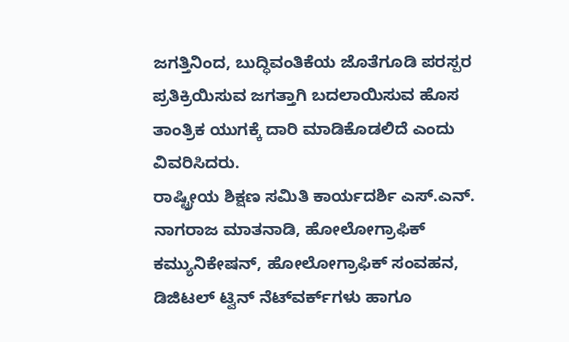ಜಗತ್ತಿನಿಂದ, ಬುದ್ಧಿವಂತಿಕೆಯ ಜೊತೆಗೂಡಿ ಪರಸ್ಪರ ಪ್ರತಿಕ್ರಿಯಿಸುವ ಜಗತ್ತಾಗಿ ಬದಲಾಯಿಸುವ ಹೊಸ ತಾಂತ್ರಿಕ ಯುಗಕ್ಕೆ ದಾರಿ ಮಾಡಿಕೊಡಲಿದೆ ಎಂದು ವಿವರಿಸಿದರು.
ರಾಷ್ಟ್ರೀಯ ಶಿಕ್ಷಣ ಸಮಿತಿ ಕಾರ್ಯದರ್ಶಿ ಎಸ್.ಎನ್. ನಾಗರಾಜ ಮಾತನಾಡಿ, ಹೋಲೋಗ್ರಾಫಿಕ್ ಕಮ್ಯುನಿಕೇಷನ್, ಹೋಲೋಗ್ರಾಫಿಕ್ ಸಂವಹನ, ಡಿಜಿಟಲ್ ಟ್ವಿನ್ ನೆಟ್‌ವರ್ಕ್‌ಗಳು ಹಾಗೂ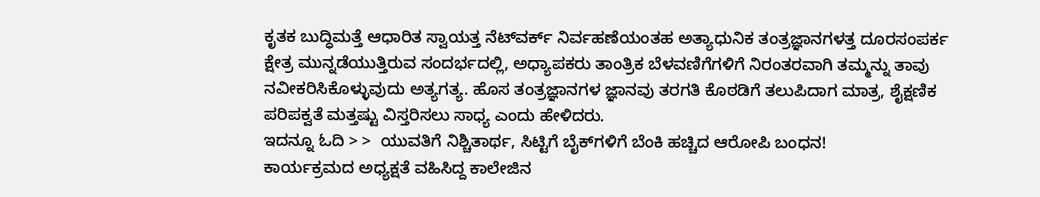ಕೃತಕ ಬುದ್ಧಿಮತ್ತೆ ಆಧಾರಿತ ಸ್ವಾಯತ್ತ ನೆಟ್‌ವರ್ಕ್ ನಿರ್ವಹಣೆಯಂತಹ ಅತ್ಯಾಧುನಿಕ ತಂತ್ರಜ್ಞಾನಗಳತ್ತ ದೂರಸಂಪರ್ಕ ಕ್ಷೇತ್ರ ಮುನ್ನಡೆಯುತ್ತಿರುವ ಸಂದರ್ಭದಲ್ಲಿ, ಅಧ್ಯಾಪಕರು ತಾಂತ್ರಿಕ ಬೆಳವಣಿಗೆಗಳಿಗೆ ನಿರಂತರವಾಗಿ ತಮ್ಮನ್ನು ತಾವು ನವೀಕರಿಸಿಕೊಳ್ಳುವುದು ಅತ್ಯಗತ್ಯ. ಹೊಸ ತಂತ್ರಜ್ಞಾನಗಳ ಜ್ಞಾನವು ತರಗತಿ ಕೊಠಡಿಗೆ ತಲುಪಿದಾಗ ಮಾತ್ರ, ಶೈಕ್ಷಣಿಕ ಪರಿಪಕ್ವತೆ ಮತ್ತಷ್ಟು ವಿಸ್ತರಿಸಲು ಸಾಧ್ಯ ಎಂದು ಹೇಳಿದರು.
ಇದನ್ನೂ ಓದಿ > >  ಯುವತಿಗೆ ನಿಶ್ಚಿತಾರ್ಥ, ಸಿಟ್ಟಿಗೆ ಬೈಕ್‌ಗಳಿಗೆ ಬೆಂಕಿ ಹಚ್ಚಿದ ಆರೋಪಿ ಬಂಧನ!
ಕಾರ್ಯಕ್ರಮದ ಅಧ್ಯಕ್ಷತೆ ವಹಿಸಿದ್ದ ಕಾಲೇಜಿನ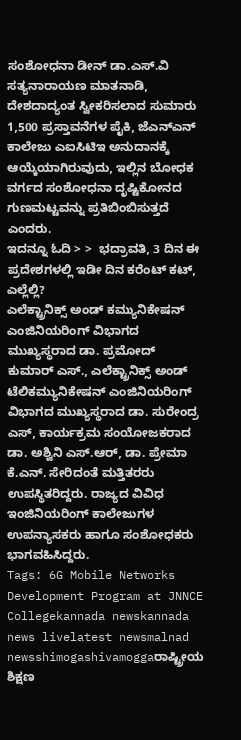ಸಂಶೋಧನಾ ಡೀನ್ ಡಾ.ಎಸ್.ವಿ ಸತ್ಯನಾರಾಯಣ ಮಾತನಾಡಿ, ದೇಶದಾದ್ಯಂತ ಸ್ವೀಕರಿಸಲಾದ ಸುಮಾರು 1,500 ಪ್ರಸ್ತಾವನೆಗಳ ಪೈಕಿ, ಜೆಎನ್‌ಎನ್‌ ಕಾಲೇಜು ಎಐಸಿಟಿಇ ಅನುದಾನಕ್ಕೆ ಆಯ್ಕೆಯಾಗಿರುವುದು, ಇಲ್ಲಿನ ಬೋಧಕ ವರ್ಗದ ಸಂಶೋಧನಾ ದೃಷ್ಟಿಕೋನದ ಗುಣಮಟ್ಟವನ್ನು ಪ್ರತಿಬಿಂಬಿಸುತ್ತದೆ ಎಂದರು.
ಇದನ್ನೂ ಓದಿ > >  ಭದ್ರಾವತಿ, 3 ದಿನ ಈ ಪ್ರದೇಶಗಳಲ್ಲಿ ಇಡೀ ದಿನ ಕರೆಂಟ್ ಕಟ್, ಎಲ್ಲೆಲ್ಲಿ?
ಎಲೆಕ್ಟ್ರಾನಿಕ್ಸ್ ಅಂಡ್ ಕಮ್ಯುನಿಕೇಷನ್ ಎಂಜಿನಿಯರಿಂಗ್ ವಿಭಾಗದ ಮುಖ್ಯಸ್ಥರಾದ ಡಾ. ಪ್ರಮೋದ್ ಕುಮಾರ್ ಎಸ್., ಎಲೆಕ್ಟ್ರಾನಿಕ್ಸ್ ಅಂಡ್ ಟೆಲಿಕಮ್ಯುನಿಕೇಷನ್ ಎಂಜಿನಿಯರಿಂಗ್ ವಿಭಾಗದ ಮುಖ್ಯಸ್ಥರಾದ ಡಾ. ಸುರೇಂದ್ರ ಎಸ್, ಕಾರ್ಯಕ್ರಮ ಸಂಯೋಜಕರಾದ ಡಾ. ಅಶ್ವಿನಿ ಎಸ್.ಆರ್, ಡಾ. ಪ್ರೇಮಾ ಕೆ.ಎನ್. ಸೇರಿದಂತೆ ಮತ್ತಿತರರು ಉಪಸ್ಥಿತರಿದ್ದರು. ರಾಜ್ಯದ ವಿವಿಧ ಇಂಜಿನಿಯರಿಂಗ್‌ ಕಾಲೇಜುಗಳ ಉಪನ್ಯಾಸಕರು ಹಾಗೂ ಸಂಶೋಧಕರು ಭಾಗವಹಿಸಿದ್ದರು.
Tags: 6G Mobile Networks Development Program at JNNCE Collegekannada newskannada news livelatest newsmalnad newsshimogashivamoggaರಾಷ್ಟ್ರೀಯ ಶಿಕ್ಷಣ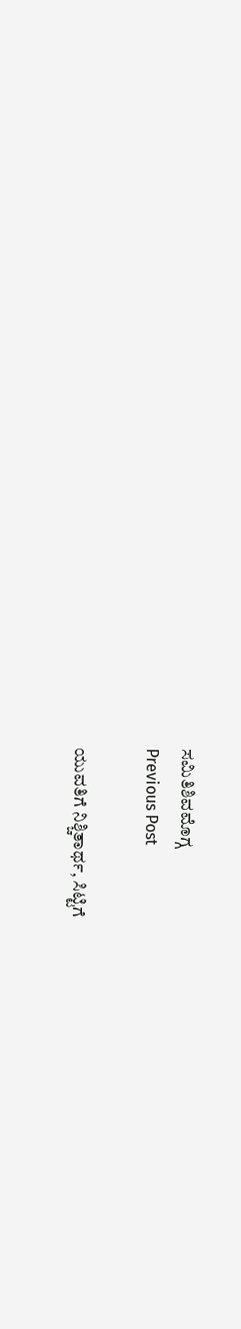ಸಮಿತಿಶಿವಮೊಗ್ಗ
Previous Post

ಯುವತಿಗೆ ನಿಶ್ಚಿತಾರ್ಥ, ಸಿಟ್ಟಿಗೆ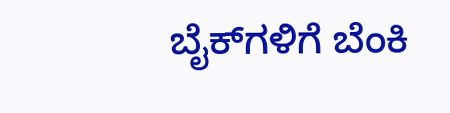ಬೈಕ್‌ಗಳಿಗೆ ಬೆಂಕಿ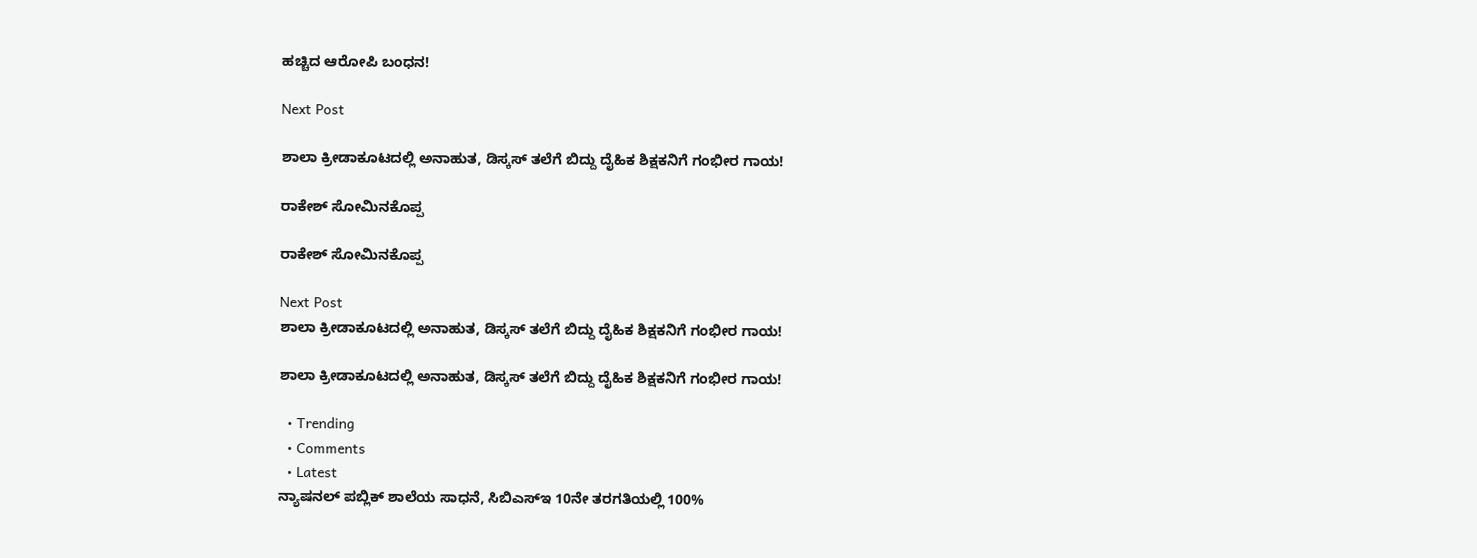ಹಚ್ಚಿದ ಆರೋಪಿ ಬಂಧನ!

Next Post

ಶಾಲಾ ಕ್ರೀಡಾಕೂಟದಲ್ಲಿ ಅನಾಹುತ, ಡಿಸ್ಕಸ್ ತಲೆಗೆ ಬಿದ್ದು ದೈಹಿಕ ಶಿಕ್ಷಕನಿಗೆ ಗಂಭೀರ ಗಾಯ!

ರಾಕೇಶ್ ಸೋಮಿನಕೊಪ್ಪ

ರಾಕೇಶ್ ಸೋಮಿನಕೊಪ್ಪ

Next Post
ಶಾಲಾ ಕ್ರೀಡಾಕೂಟದಲ್ಲಿ ಅನಾಹುತ, ಡಿಸ್ಕಸ್ ತಲೆಗೆ ಬಿದ್ದು ದೈಹಿಕ ಶಿಕ್ಷಕನಿಗೆ ಗಂಭೀರ ಗಾಯ!

ಶಾಲಾ ಕ್ರೀಡಾಕೂಟದಲ್ಲಿ ಅನಾಹುತ, ಡಿಸ್ಕಸ್ ತಲೆಗೆ ಬಿದ್ದು ದೈಹಿಕ ಶಿಕ್ಷಕನಿಗೆ ಗಂಭೀರ ಗಾಯ!

  • Trending
  • Comments
  • Latest
ನ್ಯಾಷನಲ್ ಪಬ್ಲಿಕ್ ಶಾಲೆಯ ಸಾಧನೆ, ಸಿಬಿಎಸ್ಇ 10ನೇ ತರಗತಿಯಲ್ಲಿ 100%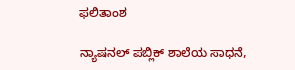ಫಲಿತಾಂಶ

ನ್ಯಾಷನಲ್ ಪಬ್ಲಿಕ್ ಶಾಲೆಯ ಸಾಧನೆ,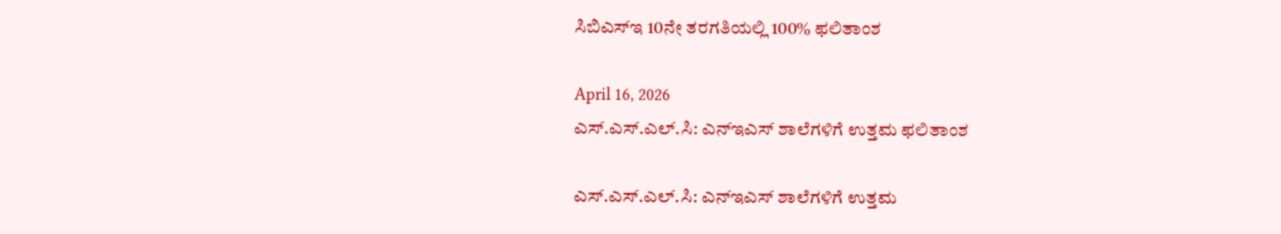ಸಿಬಿಎಸ್ಇ 10ನೇ ತರಗತಿಯಲ್ಲಿ 100% ಫಲಿತಾಂಶ

April 16, 2026
ಎಸ್.ಎಸ್.ಎಲ್.ಸಿ: ಎನ್ಇಎಸ್ ಶಾಲೆಗಳಿಗೆ ಉತ್ತಮ ಫಲಿತಾಂಶ

ಎಸ್.ಎಸ್.ಎಲ್.ಸಿ: ಎನ್ಇಎಸ್ ಶಾಲೆಗಳಿಗೆ ಉತ್ತಮ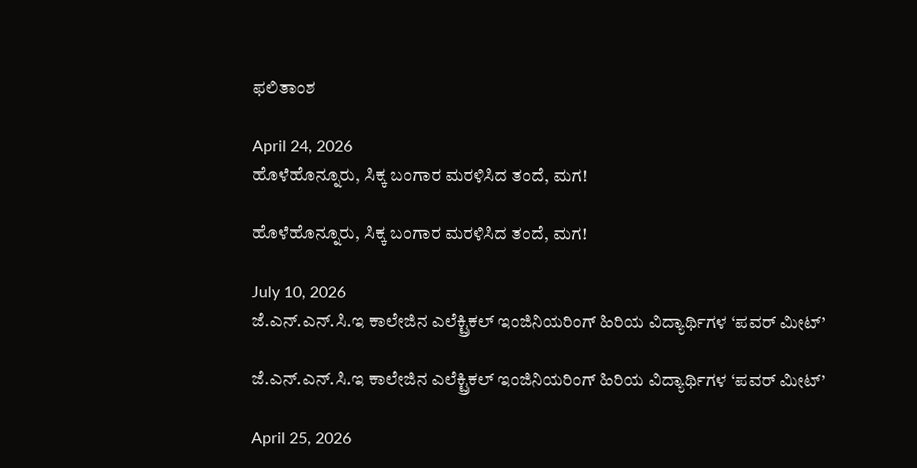ಫಲಿತಾಂಶ

April 24, 2026
ಹೊಳೆಹೊನ್ನೂರು, ಸಿಕ್ಕ ಬಂಗಾರ ಮರಳಿಸಿದ ತಂದೆ, ಮಗ!

ಹೊಳೆಹೊನ್ನೂರು, ಸಿಕ್ಕ ಬಂಗಾರ ಮರಳಿಸಿದ ತಂದೆ, ಮಗ!

July 10, 2026
ಜೆ.ಎನ್.ಎನ್.ಸಿ.ಇ ಕಾಲೇಜಿನ ಎಲೆಕ್ಟ್ರಿಕಲ್ ಇಂಜಿನಿಯರಿಂಗ್ ಹಿರಿಯ ವಿದ್ಯಾರ್ಥಿಗಳ ‘ಪವರ್ ಮೀಟ್’

ಜೆ.ಎನ್.ಎನ್.ಸಿ.ಇ ಕಾಲೇಜಿನ ಎಲೆಕ್ಟ್ರಿಕಲ್ ಇಂಜಿನಿಯರಿಂಗ್ ಹಿರಿಯ ವಿದ್ಯಾರ್ಥಿಗಳ ‘ಪವರ್ ಮೀಟ್’

April 25, 2026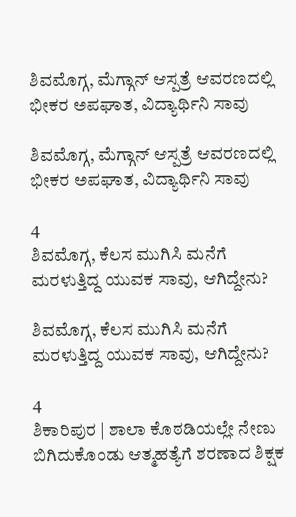ಶಿವಮೊಗ್ಗ, ಮೆಗ್ಗಾನ್ ಆಸ್ಪತ್ರೆ ಆವರಣದಲ್ಲಿ ಭೀಕರ ಅಪಘಾತ, ವಿದ್ಯಾರ್ಥಿನಿ ಸಾವು

ಶಿವಮೊಗ್ಗ, ಮೆಗ್ಗಾನ್ ಆಸ್ಪತ್ರೆ ಆವರಣದಲ್ಲಿ ಭೀಕರ ಅಪಘಾತ, ವಿದ್ಯಾರ್ಥಿನಿ ಸಾವು

4
ಶಿವಮೊಗ್ಗ, ಕೆಲಸ ಮುಗಿಸಿ ಮನೆಗೆ ಮರಳುತ್ತಿದ್ದ ಯುವಕ ಸಾವು, ಆಗಿದ್ದೇನು?

ಶಿವಮೊಗ್ಗ, ಕೆಲಸ ಮುಗಿಸಿ ಮನೆಗೆ ಮರಳುತ್ತಿದ್ದ ಯುವಕ ಸಾವು, ಆಗಿದ್ದೇನು?

4
ಶಿಕಾರಿಪುರ | ಶಾಲಾ ಕೊಠಡಿಯಲ್ಲೇ ನೇಣು ಬಿಗಿದುಕೊಂಡು ಆತ್ಮಹತ್ಯೆಗೆ ಶರಣಾದ ಶಿಕ್ಷಕ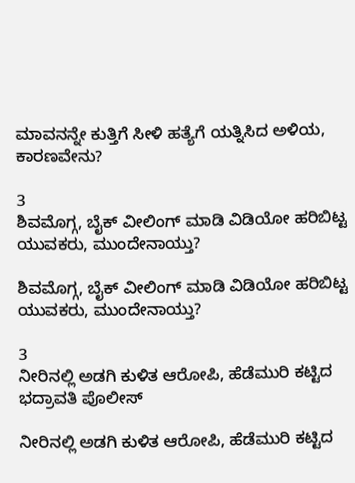ಮಾವನನ್ನೇ ಕುತ್ತಿಗೆ ಸೀಳಿ ಹತ್ಯೆಗೆ ಯತ್ನಿಸಿದ ಅಳಿಯ, ಕಾರಣವೇನು?

3
ಶಿವಮೊಗ್ಗ, ಬೈಕ್ ವೀಲಿಂಗ್ ಮಾಡಿ ವಿಡಿಯೋ ಹರಿಬಿಟ್ಟ ಯುವಕರು, ಮುಂದೇನಾಯ್ತು?

ಶಿವಮೊಗ್ಗ, ಬೈಕ್ ವೀಲಿಂಗ್ ಮಾಡಿ ವಿಡಿಯೋ ಹರಿಬಿಟ್ಟ ಯುವಕರು, ಮುಂದೇನಾಯ್ತು?

3
ನೀರಿನಲ್ಲಿ ಅಡಗಿ ಕುಳಿತ ಆರೋಪಿ, ಹೆಡೆಮುರಿ ಕಟ್ಟಿದ ಭದ್ರಾವತಿ ಪೊಲೀಸ್

ನೀರಿನಲ್ಲಿ ಅಡಗಿ ಕುಳಿತ ಆರೋಪಿ, ಹೆಡೆಮುರಿ ಕಟ್ಟಿದ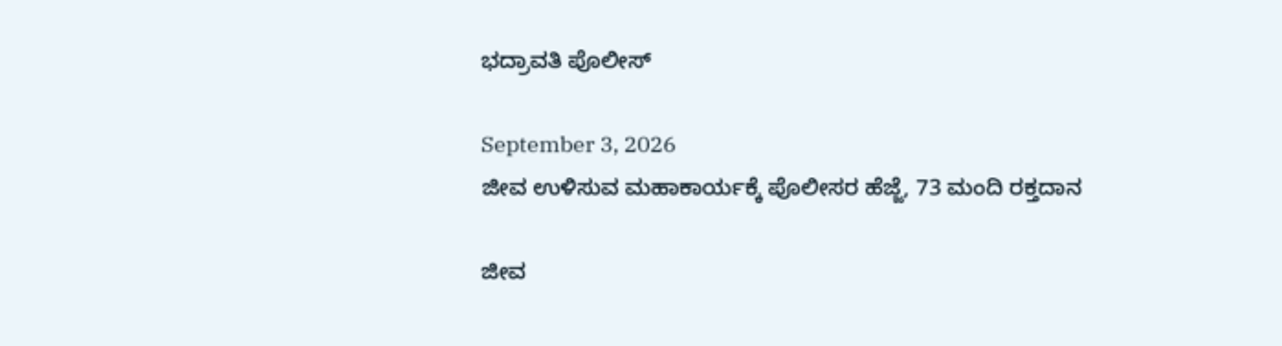ಭದ್ರಾವತಿ ಪೊಲೀಸ್

September 3, 2026
ಜೀವ ಉಳಿಸುವ ಮಹಾಕಾರ್ಯಕ್ಕೆ ಪೊಲೀಸರ ಹೆಜ್ಜೆ, 73 ಮಂದಿ ರಕ್ತದಾನ

ಜೀವ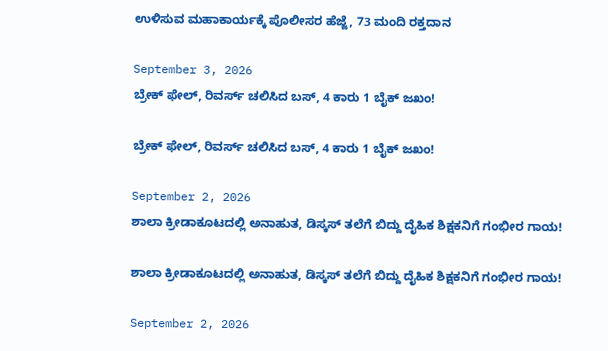ಉಳಿಸುವ ಮಹಾಕಾರ್ಯಕ್ಕೆ ಪೊಲೀಸರ ಹೆಜ್ಜೆ, 73 ಮಂದಿ ರಕ್ತದಾನ

September 3, 2026
ಬ್ರೇಕ್ ಫೇಲ್, ರಿವರ್ಸ್ ಚಲಿಸಿದ ಬಸ್, 4 ಕಾರು 1 ಬೈಕ್ ಜಖಂ!

ಬ್ರೇಕ್ ಫೇಲ್, ರಿವರ್ಸ್ ಚಲಿಸಿದ ಬಸ್, 4 ಕಾರು 1 ಬೈಕ್ ಜಖಂ!

September 2, 2026
ಶಾಲಾ ಕ್ರೀಡಾಕೂಟದಲ್ಲಿ ಅನಾಹುತ, ಡಿಸ್ಕಸ್ ತಲೆಗೆ ಬಿದ್ದು ದೈಹಿಕ ಶಿಕ್ಷಕನಿಗೆ ಗಂಭೀರ ಗಾಯ!

ಶಾಲಾ ಕ್ರೀಡಾಕೂಟದಲ್ಲಿ ಅನಾಹುತ, ಡಿಸ್ಕಸ್ ತಲೆಗೆ ಬಿದ್ದು ದೈಹಿಕ ಶಿಕ್ಷಕನಿಗೆ ಗಂಭೀರ ಗಾಯ!

September 2, 2026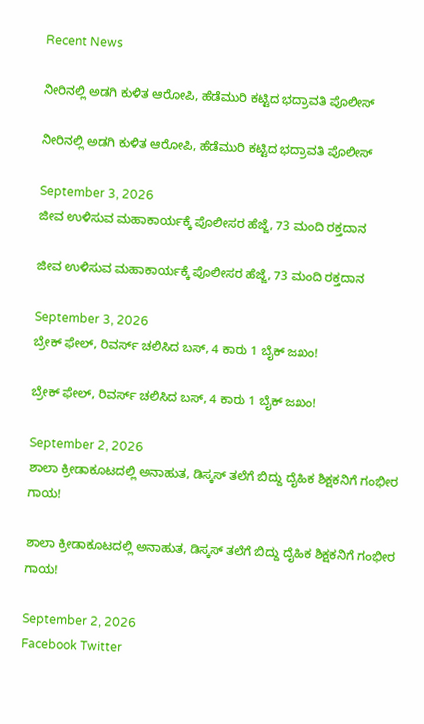Recent News

ನೀರಿನಲ್ಲಿ ಅಡಗಿ ಕುಳಿತ ಆರೋಪಿ, ಹೆಡೆಮುರಿ ಕಟ್ಟಿದ ಭದ್ರಾವತಿ ಪೊಲೀಸ್

ನೀರಿನಲ್ಲಿ ಅಡಗಿ ಕುಳಿತ ಆರೋಪಿ, ಹೆಡೆಮುರಿ ಕಟ್ಟಿದ ಭದ್ರಾವತಿ ಪೊಲೀಸ್

September 3, 2026
ಜೀವ ಉಳಿಸುವ ಮಹಾಕಾರ್ಯಕ್ಕೆ ಪೊಲೀಸರ ಹೆಜ್ಜೆ, 73 ಮಂದಿ ರಕ್ತದಾನ

ಜೀವ ಉಳಿಸುವ ಮಹಾಕಾರ್ಯಕ್ಕೆ ಪೊಲೀಸರ ಹೆಜ್ಜೆ, 73 ಮಂದಿ ರಕ್ತದಾನ

September 3, 2026
ಬ್ರೇಕ್ ಫೇಲ್, ರಿವರ್ಸ್ ಚಲಿಸಿದ ಬಸ್, 4 ಕಾರು 1 ಬೈಕ್ ಜಖಂ!

ಬ್ರೇಕ್ ಫೇಲ್, ರಿವರ್ಸ್ ಚಲಿಸಿದ ಬಸ್, 4 ಕಾರು 1 ಬೈಕ್ ಜಖಂ!

September 2, 2026
ಶಾಲಾ ಕ್ರೀಡಾಕೂಟದಲ್ಲಿ ಅನಾಹುತ, ಡಿಸ್ಕಸ್ ತಲೆಗೆ ಬಿದ್ದು ದೈಹಿಕ ಶಿಕ್ಷಕನಿಗೆ ಗಂಭೀರ ಗಾಯ!

ಶಾಲಾ ಕ್ರೀಡಾಕೂಟದಲ್ಲಿ ಅನಾಹುತ, ಡಿಸ್ಕಸ್ ತಲೆಗೆ ಬಿದ್ದು ದೈಹಿಕ ಶಿಕ್ಷಕನಿಗೆ ಗಂಭೀರ ಗಾಯ!

September 2, 2026
Facebook Twitter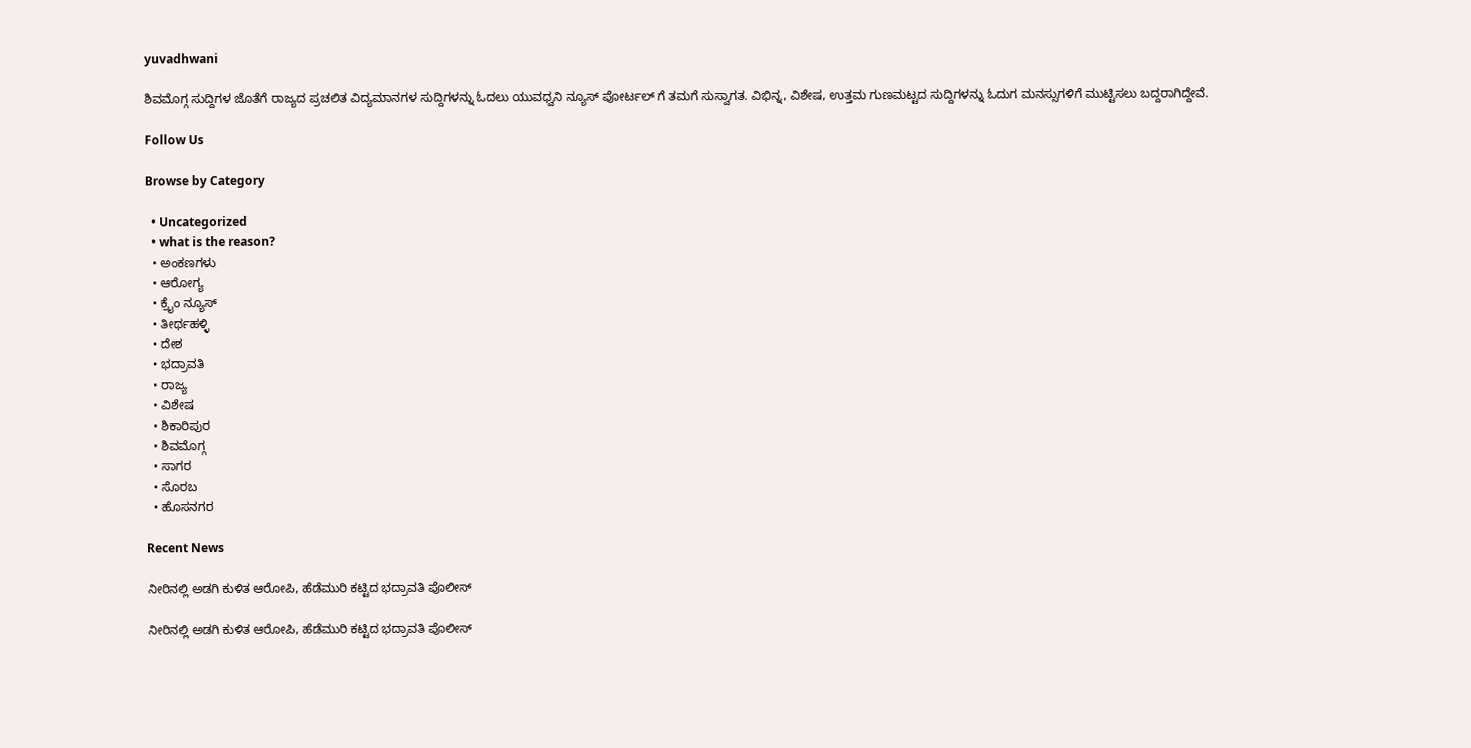yuvadhwani

ಶಿವಮೊಗ್ಗ ಸುದ್ದಿಗಳ ಜೊತೆಗೆ ರಾಜ್ಯದ ಪ್ರಚಲಿತ ವಿದ್ಯಮಾನಗಳ ಸುದ್ದಿಗಳನ್ನು ಓದಲು ಯುವಧ್ವನಿ ನ್ಯೂಸ್ ಪೋರ್ಟಲ್ ಗೆ ತಮಗೆ ಸುಸ್ವಾಗತ. ವಿಭಿನ್ನ, ವಿಶೇಷ, ಉತ್ತಮ ಗುಣಮಟ್ಟದ ಸುದ್ದಿಗಳನ್ನು ಓದುಗ ಮನಸ್ಸುಗಳಿಗೆ ಮುಟ್ಟಿಸಲು ಬದ್ದರಾಗಿದ್ದೇವೆ.

Follow Us

Browse by Category

  • Uncategorized
  • what is the reason?
  • ಅಂಕಣಗಳು
  • ಆರೋಗ್ಯ
  • ಕ್ರೈಂ ನ್ಯೂಸ್
  • ತೀರ್ಥಹಳ್ಳಿ
  • ದೇಶ
  • ಭದ್ರಾವತಿ
  • ರಾಜ್ಯ
  • ವಿಶೇಷ
  • ಶಿಕಾರಿಪುರ
  • ಶಿವಮೊಗ್ಗ
  • ಸಾಗರ
  • ಸೊರಬ
  • ಹೊಸನಗರ

Recent News

ನೀರಿನಲ್ಲಿ ಅಡಗಿ ಕುಳಿತ ಆರೋಪಿ, ಹೆಡೆಮುರಿ ಕಟ್ಟಿದ ಭದ್ರಾವತಿ ಪೊಲೀಸ್

ನೀರಿನಲ್ಲಿ ಅಡಗಿ ಕುಳಿತ ಆರೋಪಿ, ಹೆಡೆಮುರಿ ಕಟ್ಟಿದ ಭದ್ರಾವತಿ ಪೊಲೀಸ್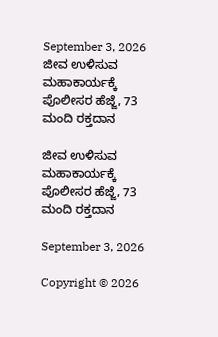September 3, 2026
ಜೀವ ಉಳಿಸುವ ಮಹಾಕಾರ್ಯಕ್ಕೆ ಪೊಲೀಸರ ಹೆಜ್ಜೆ, 73 ಮಂದಿ ರಕ್ತದಾನ

ಜೀವ ಉಳಿಸುವ ಮಹಾಕಾರ್ಯಕ್ಕೆ ಪೊಲೀಸರ ಹೆಜ್ಜೆ, 73 ಮಂದಿ ರಕ್ತದಾನ

September 3, 2026

Copyright © 2026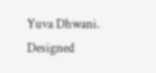Yuva Dhwani. Designed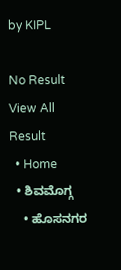by KIPL

No Result
View All Result
  • Home
  • ಶಿವಮೊಗ್ಗ
    • ಹೊಸನಗರ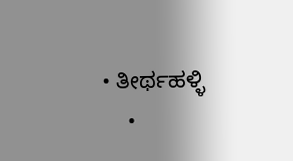• ತೀರ್ಥಹಳ್ಳಿ
    •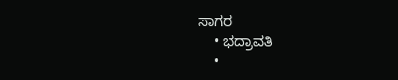ಸಾಗರ
    • ಭದ್ರಾವತಿ
    •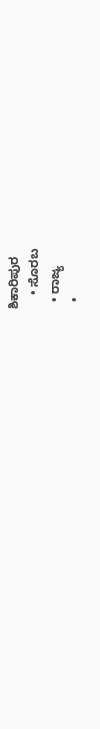ಶಿಕಾರಿಪುರ
    • ಸೊರಬ
  • ರಾಜ್ಯ
  •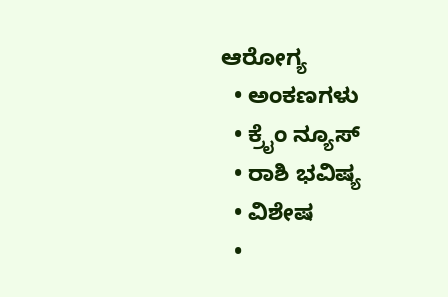ಆರೋಗ್ಯ
  • ಅಂಕಣಗಳು
  • ಕ್ರೈಂ ನ್ಯೂಸ್
  • ರಾಶಿ ಭವಿಷ್ಯ
  • ವಿಶೇಷ
  •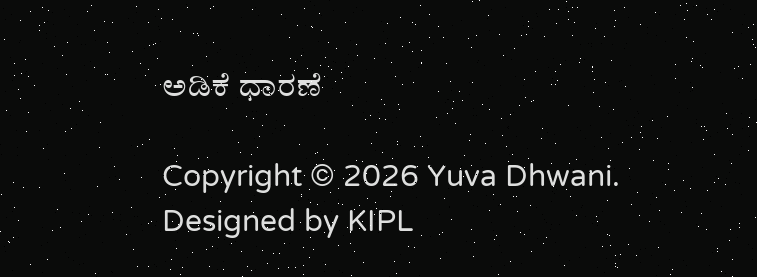ಅಡಿಕೆ ಧಾರಣೆ

Copyright © 2026 Yuva Dhwani. Designed by KIPL